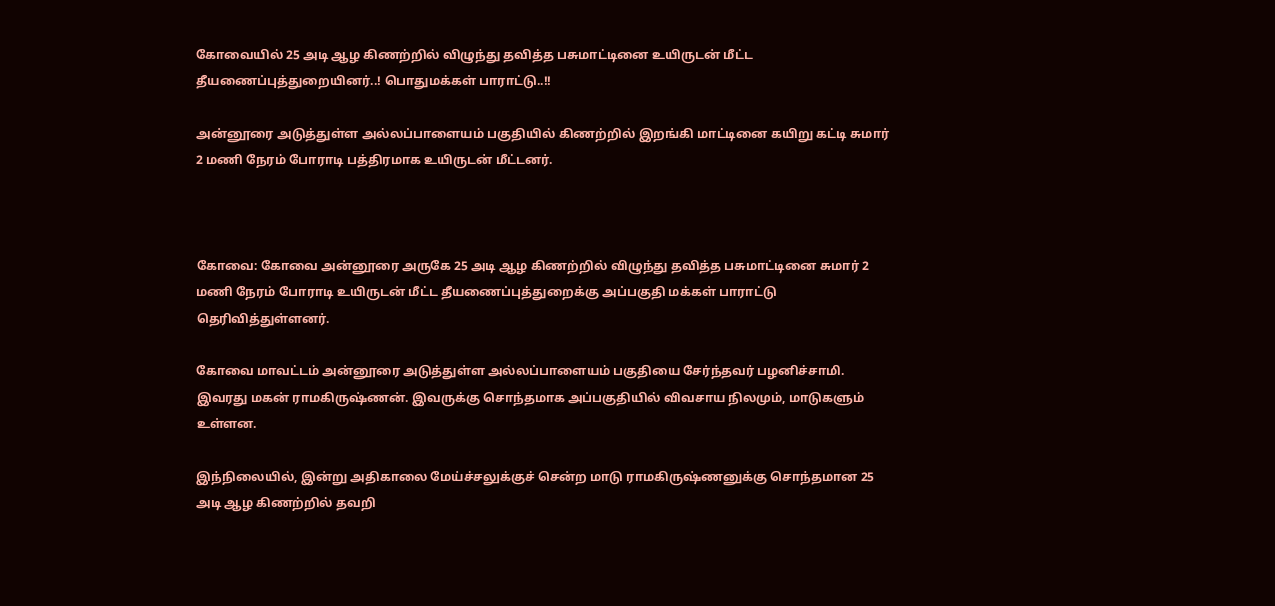கோவையில் 25 அடி ஆழ கிணற்றில் விழுந்து தவித்த பசுமாட்டினை உயிருடன் மீட்ட தீயணைப்புத்துறையினர்..! பொதுமக்கள் பாராட்டு..!!

அன்னூரை அடுத்துள்ள அல்லப்பாளையம் பகுதியில் கிணற்றில் இறங்கி மாட்டினை கயிறு கட்டி சுமார் 2 மணி நேரம் போராடி பத்திரமாக உயிருடன் மீட்டனர்.



கோவை: கோவை அன்னூரை அருகே 25 அடி ஆழ கிணற்றில் விழுந்து தவித்த பசுமாட்டினை சுமார் 2 மணி நேரம் போராடி உயிருடன் மீட்ட தீயணைப்புத்துறைக்கு அப்பகுதி மக்கள் பாராட்டு தெரிவித்துள்ளனர்.

கோவை மாவட்டம் அன்னூரை அடுத்துள்ள அல்லப்பாளையம் பகுதியை சேர்ந்தவர் பழனிச்சாமி. இவரது மகன் ராமகிருஷ்ணன். இவருக்கு சொந்தமாக அப்பகுதியில் விவசாய நிலமும், மாடுகளும் உள்ளன.

இந்நிலையில், இன்று அதிகாலை மேய்ச்சலுக்குச் சென்ற மாடு ராமகிருஷ்ணனுக்கு சொந்தமான 25 அடி ஆழ கிணற்றில் தவறி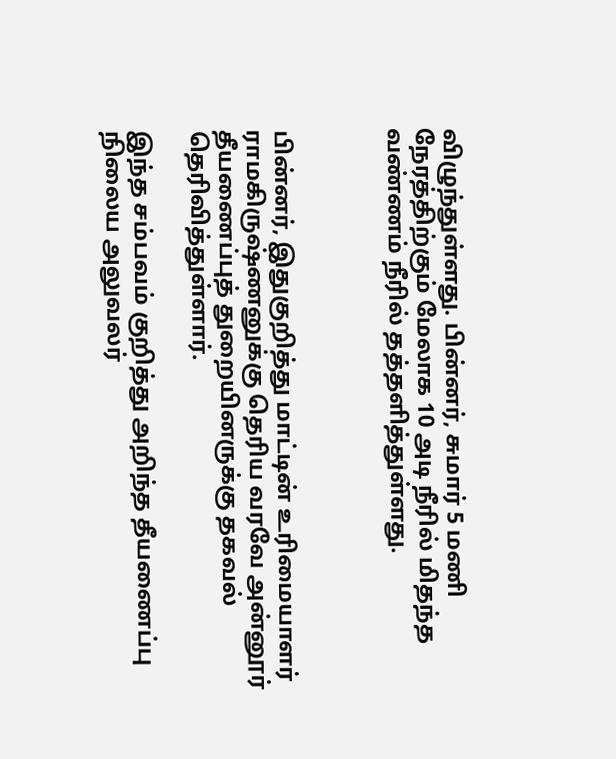விழுந்துள்ளது. பின்னர், சுமார் 5 மணி நேரத்திற்கும் மேலாக 10 அடி நீரில் மிதந்த வண்ணம் நீரில் தத்தளித்துள்ளது.



பின்னர், இதுகுறித்து மாட்டின் உரிமையாளர் ராமகிருஷ்ணனுக்கு தெரிய வரவே அன்னூர் தீயணைப்புத் துறையினருக்கு தகவல் தெரிவித்துள்ளார்.

இந்த சம்பவம் குறித்து அறிந்த தீயணைப்பு நிலைய அலுவலர்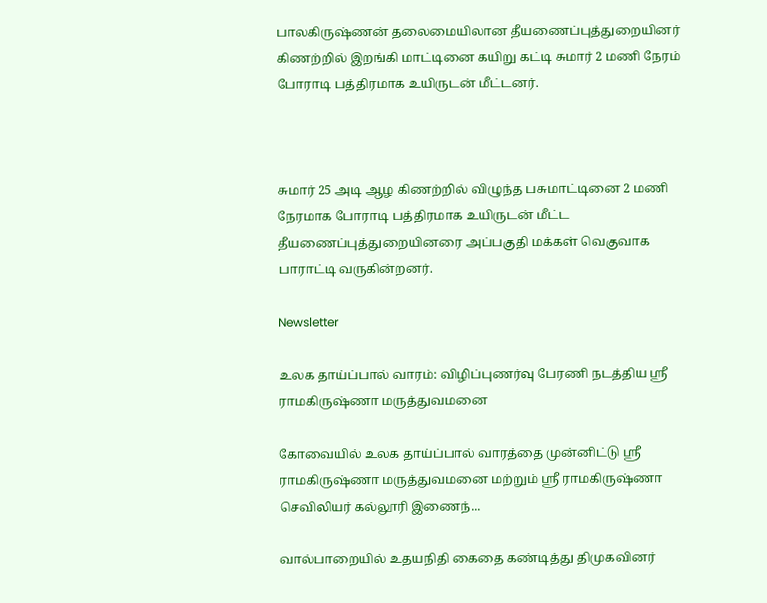பாலகிருஷ்ணன் தலைமையிலான தீயணைப்புத்துறையினர் கிணற்றில் இறங்கி மாட்டினை கயிறு கட்டி சுமார் 2 மணி நேரம் போராடி பத்திரமாக உயிருடன் மீட்டனர்.



சுமார் 25 அடி ஆழ கிணற்றில் விழுந்த பசுமாட்டினை 2 மணி நேரமாக போராடி பத்திரமாக உயிருடன் மீட்ட தீயணைப்புத்துறையினரை அப்பகுதி மக்கள் வெகுவாக பாராட்டி வருகின்றனர்.

Newsletter

உலக தாய்ப்பால் வாரம்: விழிப்புணர்வு பேரணி நடத்திய ஸ்ரீ ராமகிருஷ்ணா மருத்துவமனை

கோவையில் உலக தாய்ப்பால் வாரத்தை முன்னிட்டு ஸ்ரீ ராமகிருஷ்ணா மருத்துவமனை மற்றும் ஸ்ரீ ராமகிருஷ்ணா செவிலியர் கல்லூரி இணைந்...

வால்பாறையில் உதயநிதி கைதை கண்டித்து திமுகவினர்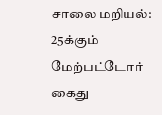சாலை மறியல்: 25க்கும் மேற்பட்டோர் கைது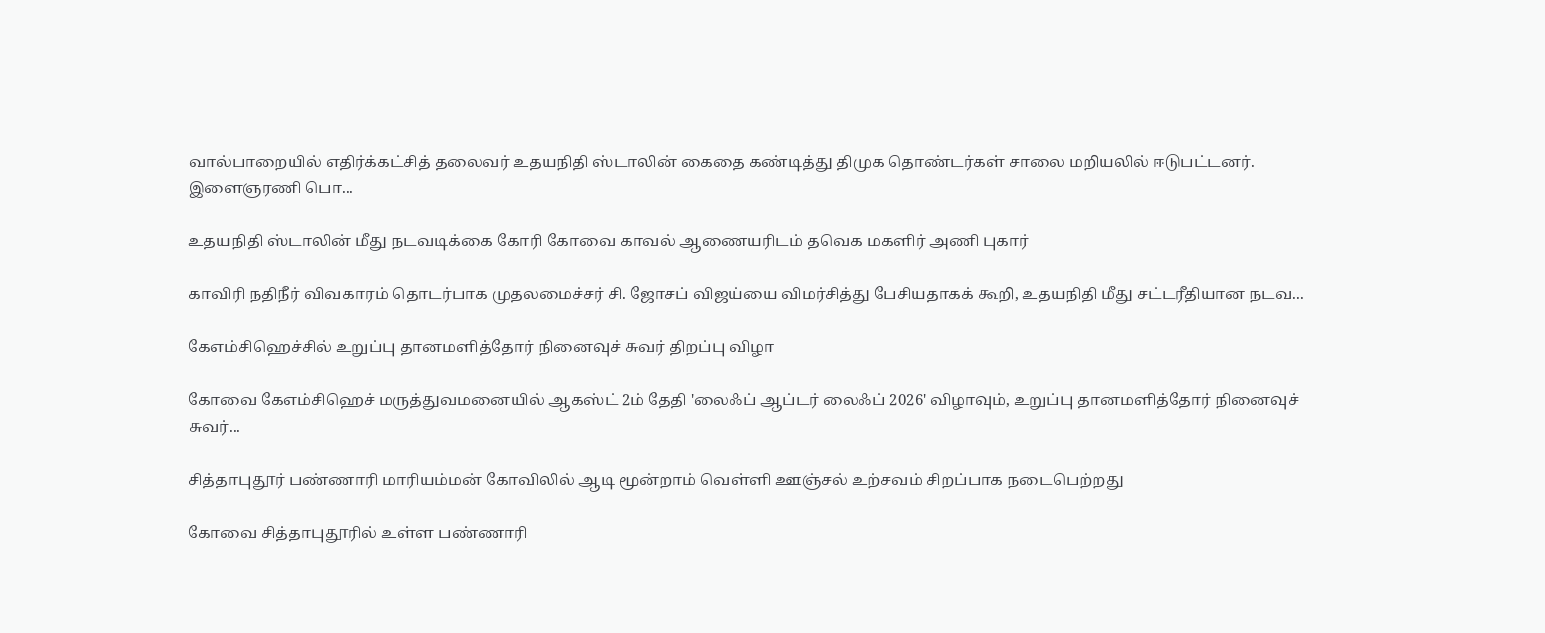வால்பாறையில் எதிர்க்கட்சித் தலைவர் உதயநிதி ஸ்டாலின் கைதை கண்டித்து திமுக தொண்டர்கள் சாலை மறியலில் ஈடுபட்டனர். இளைஞரணி பொ...

உதயநிதி ஸ்டாலின் மீது நடவடிக்கை கோரி கோவை காவல் ஆணையரிடம் தவெக மகளிர் அணி புகார்

காவிரி நதிநீர் விவகாரம் தொடர்பாக முதலமைச்சர் சி. ஜோசப் விஜய்யை விமர்சித்து பேசியதாகக் கூறி, உதயநிதி மீது சட்டரீதியான நடவ...

கேஎம்சிஹெச்சில் உறுப்பு தானமளித்தோர் நினைவுச் சுவர் திறப்பு விழா

கோவை கேஎம்சிஹெச் மருத்துவமனையில் ஆகஸ்ட் 2ம் தேதி 'லைஃப் ஆப்டர் லைஃப் 2026' விழாவும், உறுப்பு தானமளித்தோர் நினைவுச் சுவர்...

சித்தாபுதூர் பண்ணாரி மாரியம்மன் கோவிலில் ஆடி மூன்றாம் வெள்ளி ஊஞ்சல் உற்சவம் சிறப்பாக நடைபெற்றது

கோவை சித்தாபுதூரில் உள்ள பண்ணாரி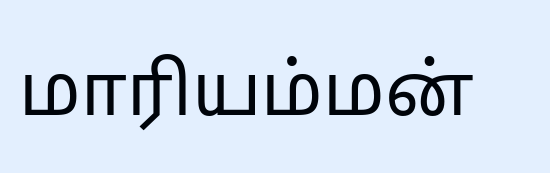மாரியம்மன்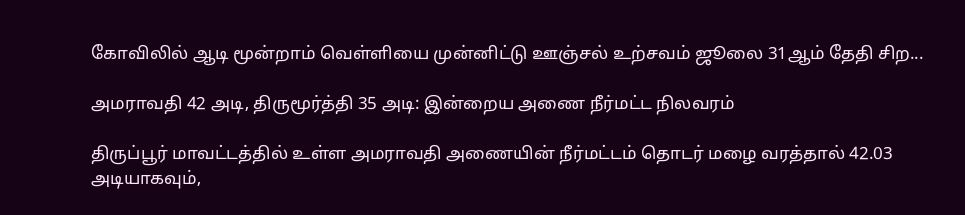கோவிலில் ஆடி மூன்றாம் வெள்ளியை முன்னிட்டு ஊஞ்சல் உற்சவம் ஜூலை 31ஆம் தேதி சிற...

அமராவதி 42 அடி, திருமூர்த்தி 35 அடி: இன்றைய அணை நீர்மட்ட நிலவரம்

திருப்பூர் மாவட்டத்தில் உள்ள அமராவதி அணையின் நீர்மட்டம் தொடர் மழை வரத்தால் 42.03 அடியாகவும்,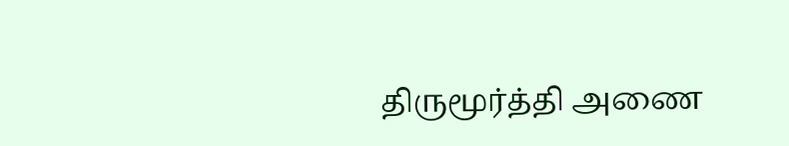திருமூர்த்தி அணை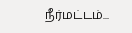நீர்மட்டம்...